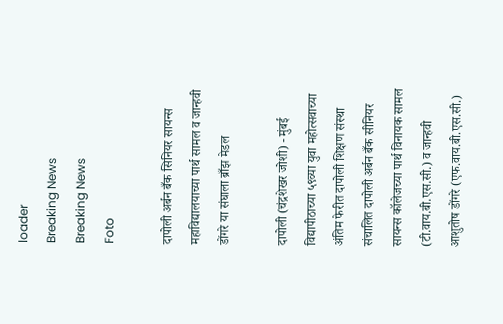loader
Breaking News
Breaking News
Foto

दापोली अर्बन बँक सिनियर सायन्स महाविद्यालयाच्या पार्थ सामल व जान्हवी डोंगरे या संघाला ब्राँझ मेडल

दापोली (चंद्रशेखर जोशी) - मुंबई विद्यापीठाच्या ५९व्या युवा महोत्सवाच्या अंतिम फेरीत दापोली शिक्षण संस्था संचालित दापोली अर्बन बँक सीनियर सायन्स कॉलेजच्या पार्थ विनायक सामल (टी.वाय.बी.एस.सी.) व जान्हवी आशुतोष डोंगरे (एफ.वाय.बी.एस.सी.)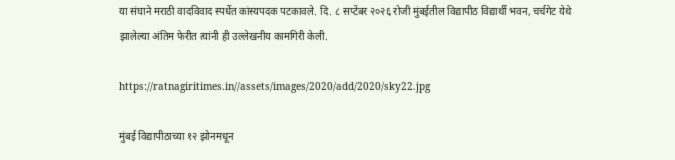या संघाने मराठी वादविवाद स्पर्धेत कांस्यपदक पटकावले. दि. ८ सप्टेंबर २०२६ रोजी मुंबईतील विद्यापीठ विद्यार्थी भवन, चर्चगेट येथे झालेल्या अंतिम फेरीत त्यांनी ही उल्लेखनीय कामगिरी केली.

https://ratnagiritimes.in//assets/images/2020/add/2020/sky22.jpg

मुंबई विद्यापीठाच्या १२ झोनमधून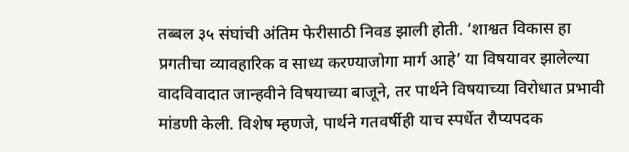तब्बल ३५ संघांची अंतिम फेरीसाठी निवड झाली होती. ‘शाश्वत विकास हा प्रगतीचा व्यावहारिक व साध्य करण्याजोगा मार्ग आहे’ या विषयावर झालेल्या वादविवादात जान्हवीने विषयाच्या बाजूने, तर पार्थने विषयाच्या विरोधात प्रभावी मांडणी केली. विशेष म्हणजे, पार्थने गतवर्षीही याच स्पर्धेत रौप्यपदक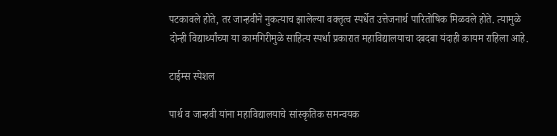पटकावले होते, तर जान्हवीने नुकत्याच झालेल्या वक्तृत्व स्पर्धेत उत्तेजनार्थ पारितोषिक मिळवले होते. त्यामुळे दोन्ही विद्यार्थ्यांच्या या कामगिरीमुळे साहित्य स्पर्धा प्रकारात महाविद्यालयाचा दबदबा यंदाही कायम राहिला आहे.

टाईम्स स्पेशल

पार्थ व जान्हवी यांना महाविद्यालयाचे सांस्कृतिक समन्वयक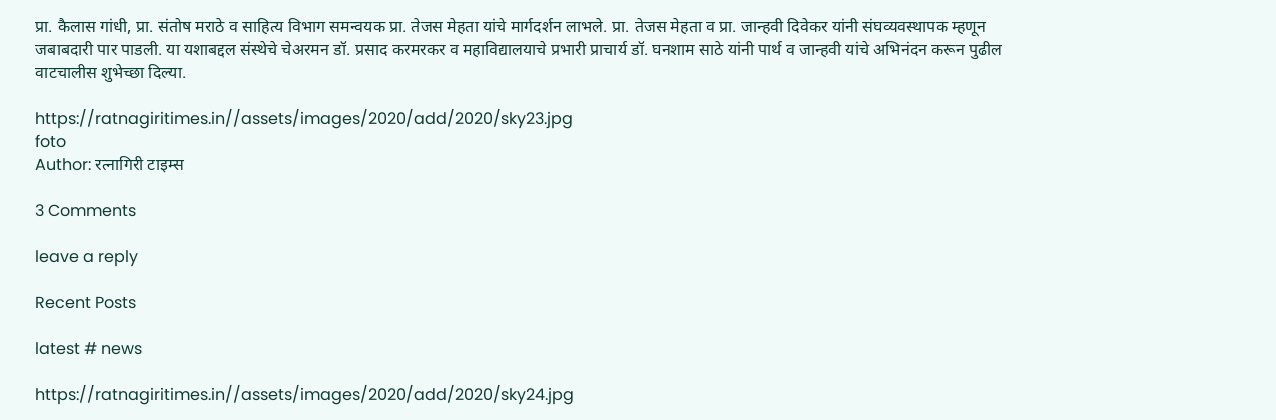प्रा. कैलास गांधी, प्रा. संतोष मराठे व साहित्य विभाग समन्वयक प्रा. तेजस मेहता यांचे मार्गदर्शन लाभले. प्रा. तेजस मेहता व प्रा. जान्हवी दिवेकर यांनी संघव्यवस्थापक म्हणून जबाबदारी पार पाडली. या यशाबद्दल संस्थेचे चेअरमन डॉ. प्रसाद करमरकर व महाविद्यालयाचे प्रभारी प्राचार्य डॉ. घनशाम साठे यांनी पार्थ व जान्हवी यांचे अभिनंदन करून पुढील वाटचालीस शुभेच्छा दिल्या.

https://ratnagiritimes.in//assets/images/2020/add/2020/sky23.jpg
foto
Author: रत्नागिरी टाइम्स

3 Comments

leave a reply

Recent Posts

latest # news

https://ratnagiritimes.in//assets/images/2020/add/2020/sky24.jpg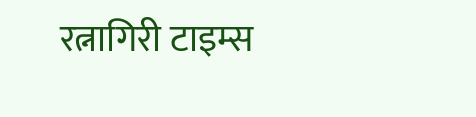रत्नागिरी टाइम्स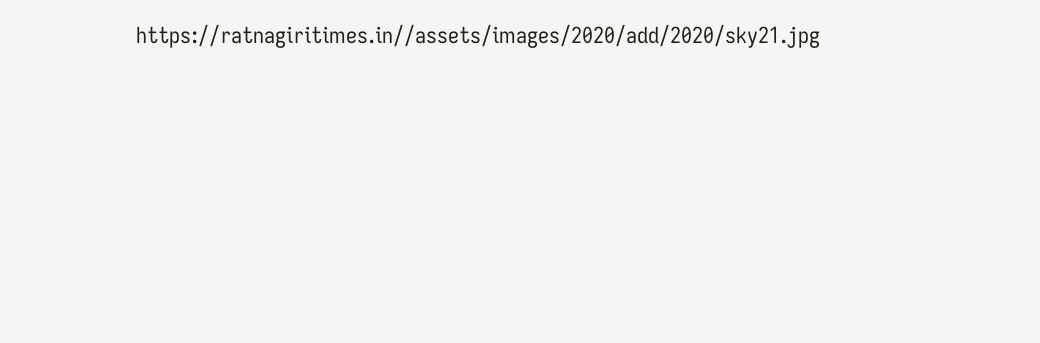https://ratnagiritimes.in//assets/images/2020/add/2020/sky21.jpg